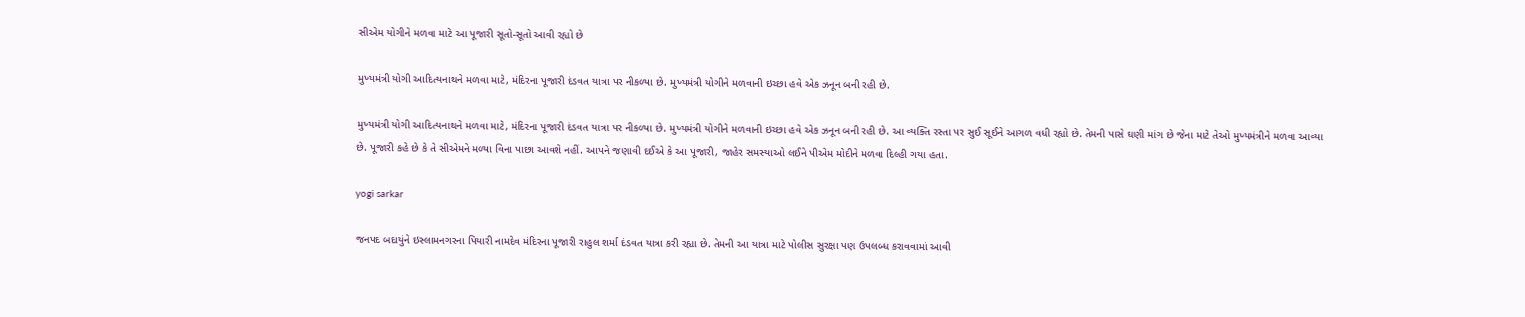સીએમ યોગીને મળવા માટે આ પૂજારી સૂતો-સૂતો આવી રહ્યો છે

મુખ્યમંત્રી યોગી આદિત્યનાથને મળવા માટે, મંદિરના પૂજારી દંડવત યાત્રા પર નીકળ્યા છે. મુખ્યમંત્રી યોગીને મળવાની ઇચ્છા હવે એક ઝનૂન બની રહી છે.

મુખ્યમંત્રી યોગી આદિત્યનાથને મળવા માટે, મંદિરના પૂજારી દંડવત યાત્રા પર નીકળ્યા છે. મુખ્યમંત્રી યોગીને મળવાની ઇચ્છા હવે એક ઝનૂન બની રહી છે. આ વ્યક્તિ રસ્તા પર સુઈ સૂઈને આગળ વધી રહ્યો છે. તેમની પાસે ઘણી માંગ છે જેના માટે તેઓ મુખ્યમંત્રીને મળવા આવ્યા છે. પૂજારી કહે છે કે તે સીએમને મળ્યા વિના પાછા આવશે નહીં. આપને જણાવી દઈએ કે આ પૂજારી, જાહેર સમસ્યાઓ લઈને પીએમ મોદીને મળવા દિલ્હી ગયા હતા.

yogi sarkar

જનપદ બદાયુંને ઇસ્લામનગરના પિયારી નામદેવ મંદિરના પૂજારી રાહુલ શર્મા દંડવત યાત્રા કરી રહ્યા છે. તેમની આ યાત્રા માટે પોલીસ સુરક્ષા પણ ઉપલબ્ધ કરાવવામાં આવી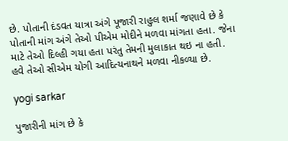છે. પોતાની દંડવત યાત્રા અંગે પૂજારી રાહુલ શર્મા જણાવે છે કે પોતાની માંગ અંગે તેઓ પીએમ મોદીને મળવા માંગતા હતા. જેના માટે તેઓ દિલ્હી ગયા હતા પરંતુ તેમની મુલાકાત થઇ ના હતી. હવે તેઓ સીએમ યોગી આદિત્યનાથને મળવા નીકળ્યા છે.

yogi sarkar

પુજારીની માંગ છે કે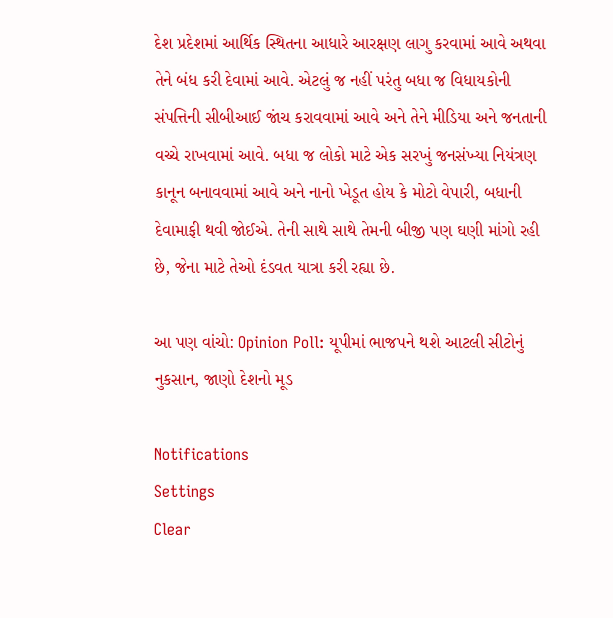દેશ પ્રદેશમાં આર્થિક સ્થિતના આધારે આરક્ષણ લાગુ કરવામાં આવે અથવા તેને બંધ કરી દેવામાં આવે. એટલું જ નહીં પરંતુ બધા જ વિધાયકોની સંપત્તિની સીબીઆઈ જાંચ કરાવવામાં આવે અને તેને મીડિયા અને જનતાની વચ્ચે રાખવામાં આવે. બધા જ લોકો માટે એક સરખું જનસંખ્યા નિયંત્રણ કાનૂન બનાવવામાં આવે અને નાનો ખેડૂત હોય કે મોટો વેપારી, બધાની દેવામાફી થવી જોઈએ. તેની સાથે સાથે તેમની બીજી પણ ઘણી માંગો રહી છે, જેના માટે તેઓ દંડવત યાત્રા કરી રહ્યા છે.

આ પણ વાંચો: Opinion Poll: યૂપીમાં ભાજપને થશે આટલી સીટોનું નુકસાન, જાણો દેશનો મૂડ

Notifications
Settings
Clear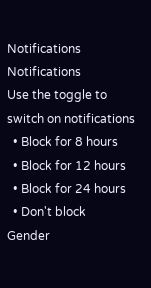Notifications
Notifications
Use the toggle to switch on notifications
  • Block for 8 hours
  • Block for 12 hours
  • Block for 24 hours
  • Don't block
Gender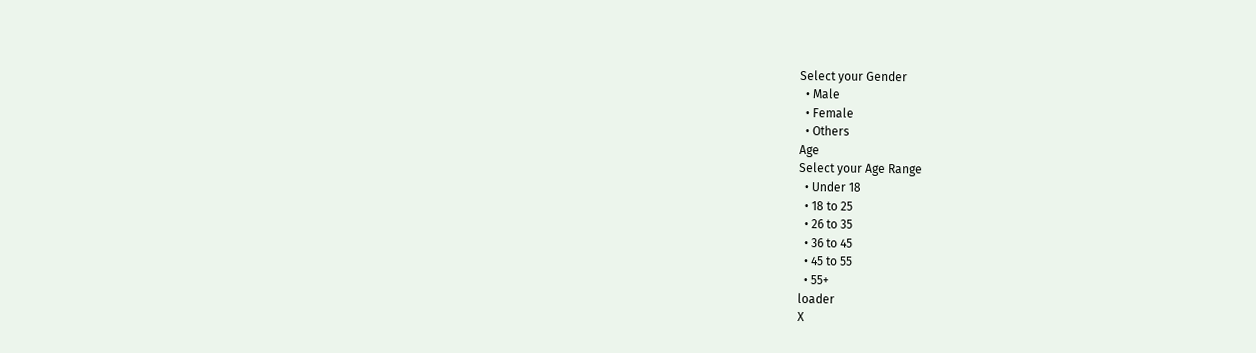Select your Gender
  • Male
  • Female
  • Others
Age
Select your Age Range
  • Under 18
  • 18 to 25
  • 26 to 35
  • 36 to 45
  • 45 to 55
  • 55+
loader
X